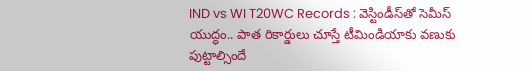IND vs WI T20WC Records : వెస్టిండీస్‌తో సెమీస్ యుద్ధం.. పాత రికార్డులు చూస్తే టీమిండియాకు వణుకు పుట్టాల్సిందే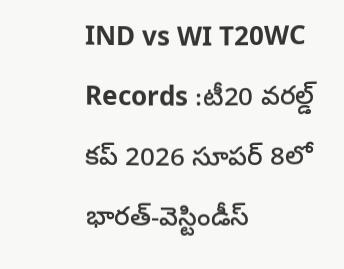IND vs WI T20WC Records :టీ20 వరల్డ్ కప్ 2026 సూపర్ 8లో భారత్-వెస్టిండీస్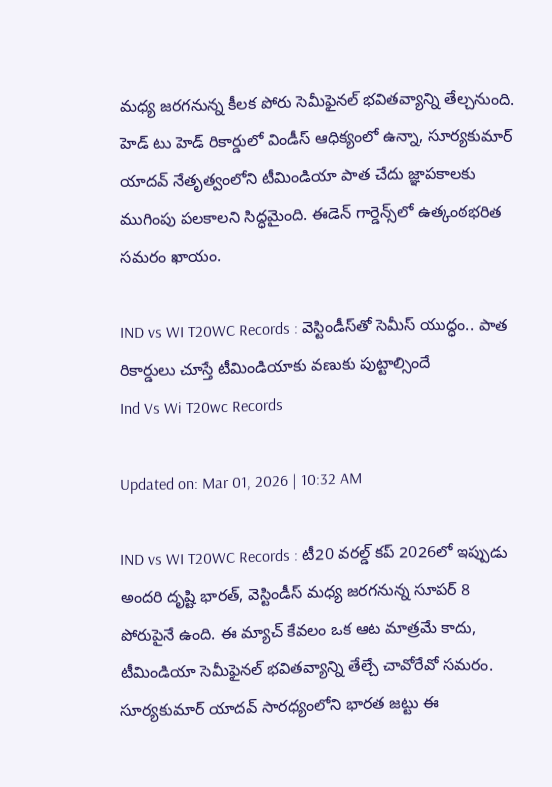మధ్య జరగనున్న కీలక పోరు సెమీఫైనల్ భవితవ్యాన్ని తేల్చనుంది. హెడ్ టు హెడ్ రికార్డులో విండీస్ ఆధిక్యంలో ఉన్నా, సూర్యకుమార్ యాదవ్ నేతృత్వంలోని టీమిండియా పాత చేదు జ్ఞాపకాలకు ముగింపు పలకాలని సిద్ధమైంది. ఈడెన్ గార్డెన్స్‌లో ఉత్కంఠభరిత సమరం ఖాయం.

IND vs WI T20WC Records : వెస్టిండీస్‌తో సెమీస్ యుద్ధం.. పాత రికార్డులు చూస్తే టీమిండియాకు వణుకు పుట్టాల్సిందే
Ind Vs Wi T20wc Records

Updated on: Mar 01, 2026 | 10:32 AM

IND vs WI T20WC Records : టీ20 వరల్డ్ కప్ 2026లో ఇప్పుడు అందరి దృష్టి భారత్, వెస్టిండీస్ మధ్య జరగనున్న సూపర్ 8 పోరుపైనే ఉంది. ఈ మ్యాచ్ కేవలం ఒక ఆట మాత్రమే కాదు, టీమిండియా సెమీఫైనల్ భవితవ్యాన్ని తేల్చే చావోరేవో సమరం. సూర్యకుమార్ యాదవ్ సారధ్యంలోని భారత జట్టు ఈ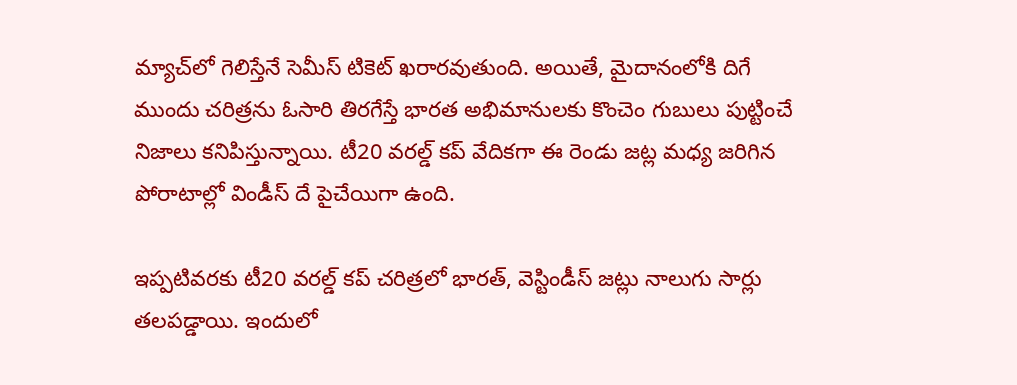మ్యాచ్‌లో గెలిస్తేనే సెమీస్ టికెట్ ఖరారవుతుంది. అయితే, మైదానంలోకి దిగే ముందు చరిత్రను ఓసారి తిరగేస్తే భారత అభిమానులకు కొంచెం గుబులు పుట్టించే నిజాలు కనిపిస్తున్నాయి. టీ20 వరల్డ్ కప్ వేదికగా ఈ రెండు జట్ల మధ్య జరిగిన పోరాటాల్లో విండీస్ దే పైచేయిగా ఉంది.

ఇప్పటివరకు టీ20 వరల్డ్ కప్ చరిత్రలో భారత్, వెస్టిండీస్ జట్లు నాలుగు సార్లు తలపడ్డాయి. ఇందులో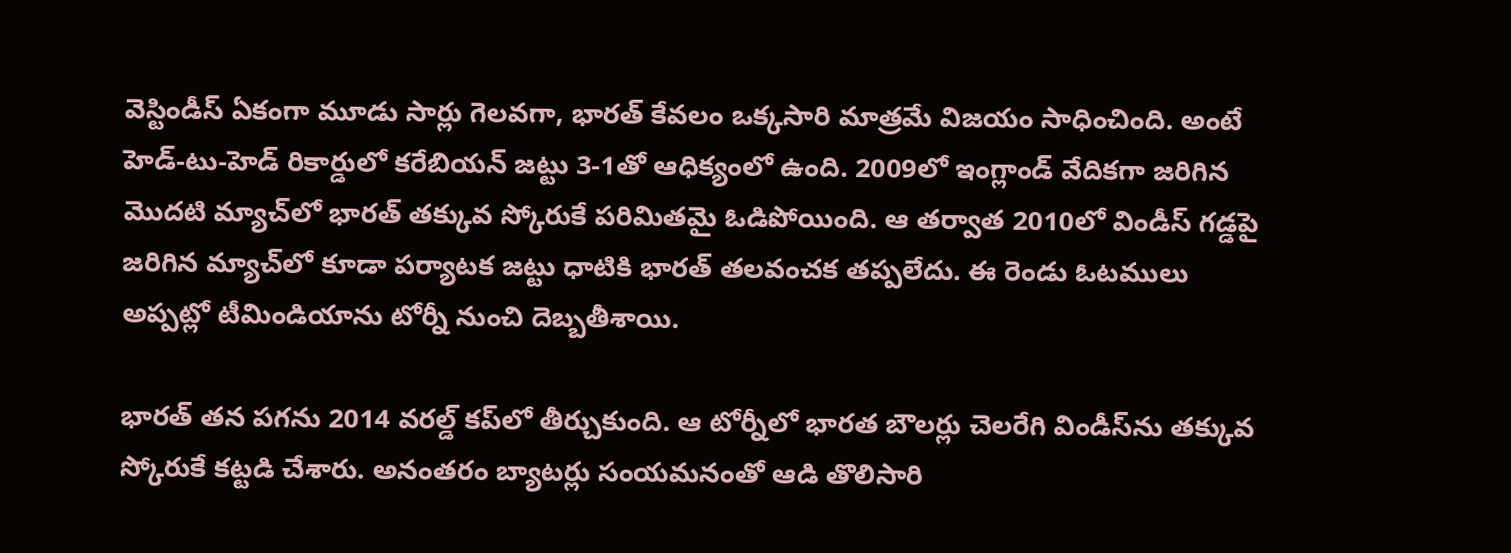వెస్టిండీస్ ఏకంగా మూడు సార్లు గెలవగా, భారత్ కేవలం ఒక్కసారి మాత్రమే విజయం సాధించింది. అంటే హెడ్-టు-హెడ్ రికార్డులో కరేబియన్ జట్టు 3-1తో ఆధిక్యంలో ఉంది. 2009లో ఇంగ్లాండ్ వేదికగా జరిగిన మొదటి మ్యాచ్‌లో భారత్ తక్కువ స్కోరుకే పరిమితమై ఓడిపోయింది. ఆ తర్వాత 2010లో విండీస్ గడ్డపై జరిగిన మ్యాచ్‌లో కూడా పర్యాటక జట్టు ధాటికి భారత్ తలవంచక తప్పలేదు. ఈ రెండు ఓటములు అప్పట్లో టీమిండియాను టోర్నీ నుంచి దెబ్బతీశాయి.

భారత్ తన పగను 2014 వరల్డ్ కప్‌లో తీర్చుకుంది. ఆ టోర్నీలో భారత బౌలర్లు చెలరేగి విండీస్‌ను తక్కువ స్కోరుకే కట్టడి చేశారు. అనంతరం బ్యాటర్లు సంయమనంతో ఆడి తొలిసారి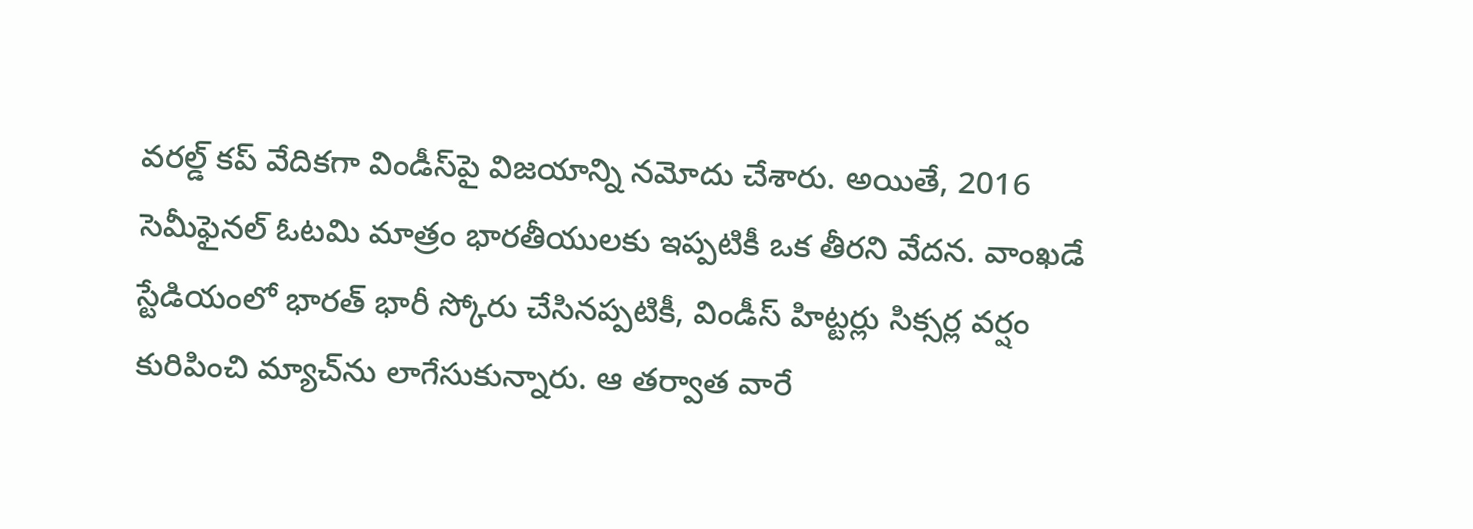వరల్డ్ కప్ వేదికగా విండీస్‌పై విజయాన్ని నమోదు చేశారు. అయితే, 2016 సెమీఫైనల్ ఓటమి మాత్రం భారతీయులకు ఇప్పటికీ ఒక తీరని వేదన. వాంఖడే స్టేడియంలో భారత్ భారీ స్కోరు చేసినప్పటికీ, విండీస్ హిట్టర్లు సిక్సర్ల వర్షం కురిపించి మ్యాచ్‌ను లాగేసుకున్నారు. ఆ తర్వాత వారే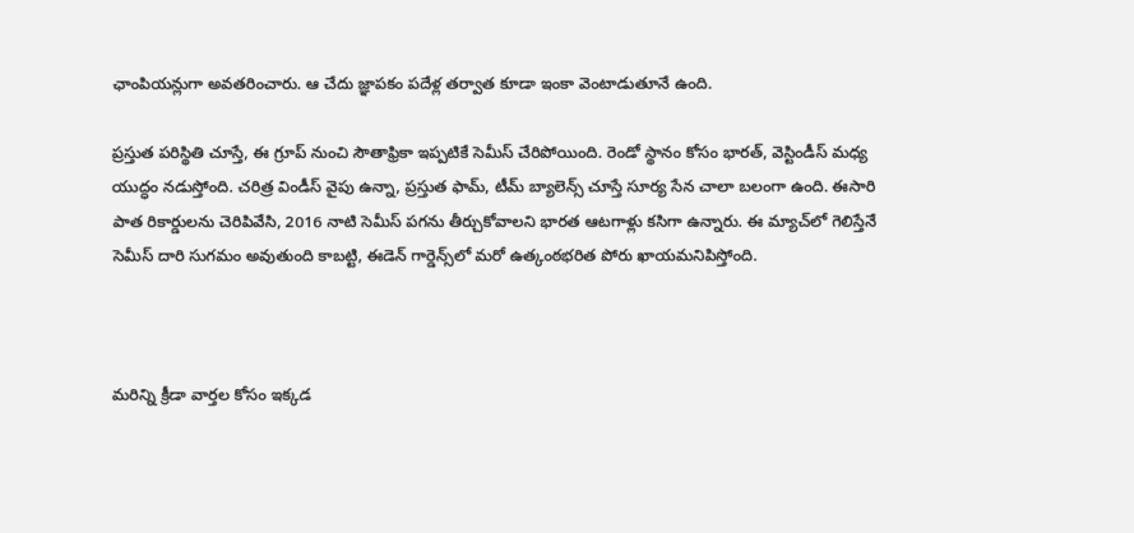ఛాంపియన్లుగా అవతరించారు. ఆ చేదు జ్ఞాపకం పదేళ్ల తర్వాత కూడా ఇంకా వెంటాడుతూనే ఉంది.

ప్రస్తుత పరిస్థితి చూస్తే, ఈ గ్రూప్ నుంచి సౌతాఫ్రికా ఇప్పటికే సెమీస్ చేరిపోయింది. రెండో స్థానం కోసం భారత్, వెస్టిండీస్ మధ్య యుద్ధం నడుస్తోంది. చరిత్ర విండీస్ వైపు ఉన్నా, ప్రస్తుత ఫామ్, టీమ్ బ్యాలెన్స్ చూస్తే సూర్య సేన చాలా బలంగా ఉంది. ఈసారి పాత రికార్డులను చెరిపివేసి, 2016 నాటి సెమీస్ పగను తీర్చుకోవాలని భారత ఆటగాళ్లు కసిగా ఉన్నారు. ఈ మ్యాచ్‌లో గెలిస్తేనే సెమీస్ దారి సుగమం అవుతుంది కాబట్టి, ఈడెన్ గార్డెన్స్‌లో మరో ఉత్కంఠభరిత పోరు ఖాయమనిపిస్తోంది.



మరిన్ని క్రీడా వార్తల కోసం ఇక్కడ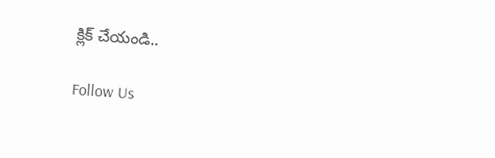క్లిక్ చేయండి..

Follow Us